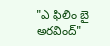"ఎ ఫిలిం బై అరవింద్"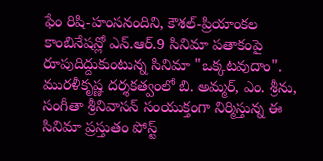ఫేం రిషి-హంసనందిని, కౌశల్-ప్రియాంకల కాంబినేషన్లో ఎన్.ఆర్.9 సినిమా పతాకంపై రూపుదిద్దుకుంటున్న సినిమా "ఒక్కటవుదాం". మురళీకృష్ణ దర్శకత్వంలో బి. అమ్మర్, ఎం. శ్రీను, సంగీతా శ్రీనివాసన్ సంయుక్తంగా నిర్మిస్తున్న ఈ సినిమా ప్రస్తుతం పోస్ట్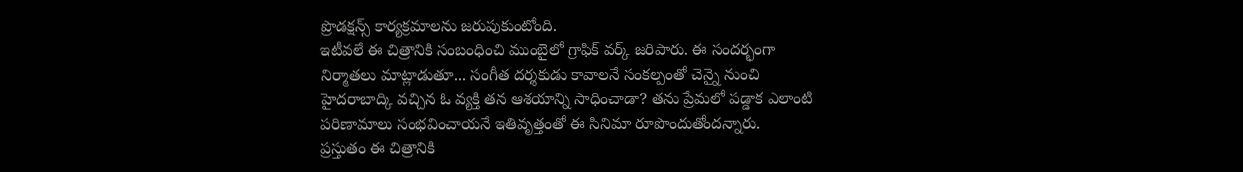ప్రొడక్షన్స్ కార్యక్రమాలను జరుపుకుంటోంది.
ఇటీవలే ఈ చిత్రానికి సంబంధించి ముంబైలో గ్రాఫిక్ వర్క్ జరిపారు. ఈ సందర్భంగా నిర్మాతలు మాట్లాడుతూ... సంగీత దర్శకుడు కావాలనే సంకల్పంతో చెన్నై నుంచి హైదరాబాద్కి వచ్చిన ఓ వ్యక్తి తన ఆశయాన్ని సాధించాడా? తను ప్రేమలో పడ్డాక ఎలాంటి పరిణామాలు సంభవించాయనే ఇతివృత్తంతో ఈ సినిమా రూపొందుతోందన్నారు.
ప్రస్తుతం ఈ చిత్రానికి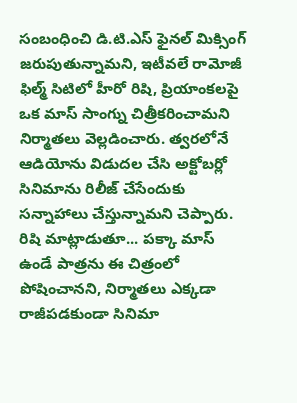సంబంధించి డి.టి.ఎస్ ఫైనల్ మిక్సింగ్ జరుపుతున్నామని, ఇటీవలే రామోజీ ఫిల్మ్ సిటిలో హీరో రిషి, ప్రియాంకలపై ఒక మాస్ సాంగ్ను చిత్రీకరించామని నిర్మాతలు వెల్లడించారు. త్వరలోనే ఆడియోను విడుదల చేసి అక్టోబర్లో సినిమాను రిలీజ్ చేసేందుకు సన్నాహాలు చేస్తున్నామని చెప్పారు.
రిషి మాట్లాడుతూ... పక్కా మాస్ ఉండే పాత్రను ఈ చిత్రంలో పోషించానని, నిర్మాతలు ఎక్కడా రాజీపడకుండా సినిమా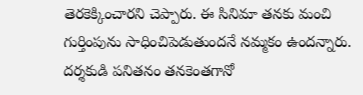తెరకెక్కించారని చెప్పారు. ఈ సినిమా తనకు మంచి గుర్తింపును సాధించిపెడుతుందనే నమ్మకం ఉందన్నారు. దర్శకుడి పనితనం తనకెంతగానో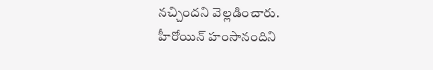నచ్చిందని వెల్లడించారు.
హీరోయిన్ హంసానందిని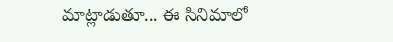మాట్లాడుతూ... ఈ సినిమాలో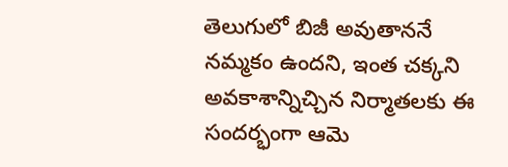తెలుగులో బిజీ అవుతాననే నమ్మకం ఉందని, ఇంత చక్కని అవకాశాన్నిచ్చిన నిర్మాతలకు ఈ సందర్భంగా ఆమె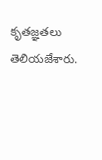కృతజ్ఞతలు తెలియజేశారు.